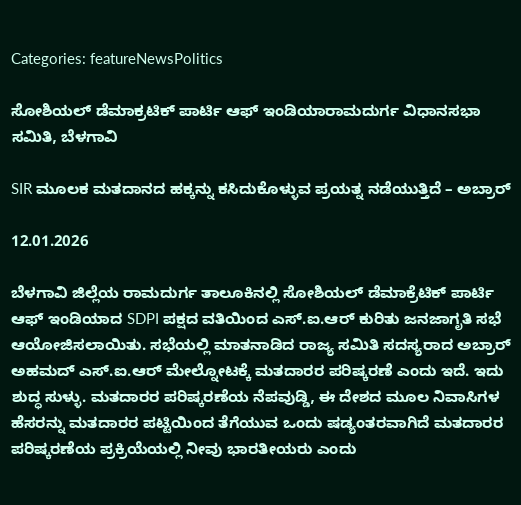Categories: featureNewsPolitics

ಸೋಶಿಯಲ್ ಡೆಮಾಕ್ರಟಿಕ್ ಪಾರ್ಟಿ ಆಫ್ ಇಂಡಿಯಾರಾಮದುರ್ಗ ವಿಧಾನಸಭಾ ಸಮಿತಿ, ಬೆಳಗಾವಿ

SIR ಮೂಲಕ ಮತದಾನದ ಹಕ್ಕನ್ನು ಕಸಿದುಕೊಳ್ಳುವ ಪ್ರಯತ್ನ ನಡೆಯುತ್ತಿದೆ – ಅಬ್ರಾರ್

12.01.2026

ಬೆಳಗಾವಿ ಜಿಲ್ಲೆಯ ರಾಮದುರ್ಗ ತಾಲೂಕಿನಲ್ಲಿ ಸೋಶಿಯಲ್ ಡೆಮಾಕ್ರೆಟಿಕ್ ಪಾರ್ಟಿ ಆಫ್ ಇಂಡಿಯಾದ SDPI ಪಕ್ಷದ ವತಿಯಿಂದ ಎಸ್.ಐ.ಆರ್ ಕುರಿತು ಜನಜಾಗೃತಿ ಸಭೆ ಆಯೋಜಿಸಲಾಯಿತು. ಸಭೆಯಲ್ಲಿ ಮಾತನಾಡಿದ ರಾಜ್ಯ ಸಮಿತಿ ಸದಸ್ಯರಾದ ಅಬ್ರಾರ್ ಅಹಮದ್ ಎಸ್.ಐ.ಆರ್ ಮೇಲ್ನೋಟಕ್ಕೆ ಮತದಾರರ ಪರಿಷ್ಕರಣೆ ಎಂದು ಇದೆ. ಇದು ಶುದ್ಧ ಸುಳ್ಳು. ಮತದಾರರ ಪರಿಷ್ಕರಣೆಯ ನೆಪವುಡ್ಡಿ, ಈ ದೇಶದ ಮೂಲ ನಿವಾಸಿಗಳ ಹೆಸರನ್ನು ಮತದಾರರ ಪಟ್ಟಿಯಿಂದ ತೆಗೆಯುವ ಒಂದು ಷಡ್ಯಂತರವಾಗಿದೆ ಮತದಾರರ ಪರಿಷ್ಕರಣೆಯ ಪ್ರಕ್ರಿಯೆಯಲ್ಲಿ ನೀವು ಭಾರತೀಯರು ಎಂದು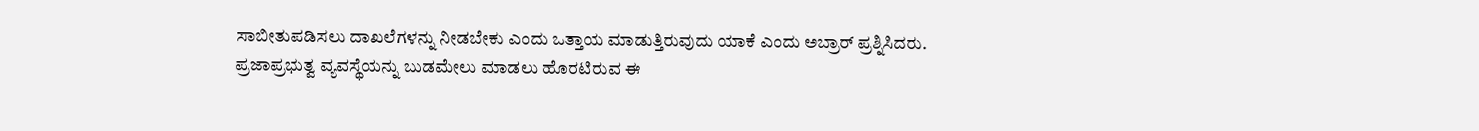ಸಾಬೀತುಪಡಿಸಲು ದಾಖಲೆಗಳನ್ನು ನೀಡಬೇಕು ಎಂದು ಒತ್ತಾಯ ಮಾಡುತ್ತಿರುವುದು ಯಾಕೆ ಎಂದು ಅಬ್ರಾರ್ ಪ್ರಶ್ನಿಸಿದರು. ಪ್ರಜಾಪ್ರಭುತ್ವ ವ್ಯವಸ್ಥೆಯನ್ನು ಬುಡಮೇಲು ಮಾಡಲು ಹೊರಟಿರುವ ಈ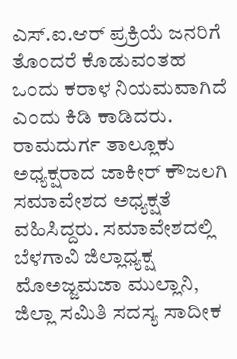ಎಸ್.ಐ.ಆರ್ ಪ್ರಕ್ರಿಯೆ ಜನರಿಗೆ ತೊಂದರೆ ಕೊಡುವಂತಹ ಒಂದು ಕರಾಳ ನಿಯಮವಾಗಿದೆ ಎಂದು ಕಿಡಿ ಕಾಡಿದರು. ರಾಮದುರ್ಗ ತಾಲ್ಲೂಕು ಅಧ್ಯಕ್ಷರಾದ ಜಾಕೀರ್ ಕೌಜಲಗಿ ಸಮಾವೇಶದ ಅಧ್ಯಕ್ಷತೆ ವಹಿಸಿದ್ದರು. ಸಮಾವೇಶದಲ್ಲಿ ಬೆಳಗಾವಿ ಜಿಲ್ಲಾಧ್ಯಕ್ಷ ಮೊಅಜ್ಜಮಜಾ ಮುಲ್ಲಾನಿ, ಜಿಲ್ಲಾ ಸಮಿತಿ ಸದಸ್ಯ ಸಾದೀಕ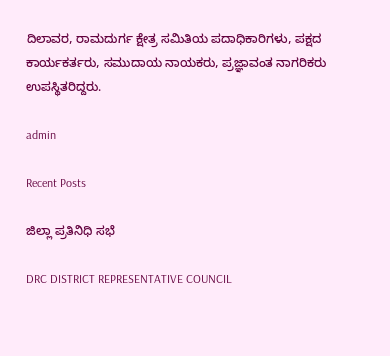ದಿಲಾವರ, ರಾಮದುರ್ಗ ಕ್ಷೇತ್ರ ಸಮಿತಿಯ ಪದಾಧಿಕಾರಿಗಳು, ಪಕ್ಷದ ಕಾರ್ಯಕರ್ತರು, ಸಮುದಾಯ ನಾಯಕರು, ಪ್ರಜ್ಞಾವಂತ ನಾಗರಿಕರು ಉಪಸ್ಥಿತರಿದ್ದರು.

admin

Recent Posts

ಜಿಲ್ಲಾ ಪ್ರತಿನಿಧಿ ಸಭೆ

DRC DISTRICT REPRESENTATIVE COUNCIL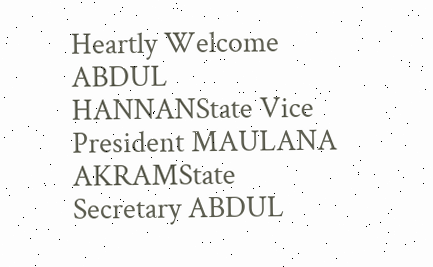Heartly Welcome ABDUL HANNANState Vice President MAULANA AKRAMState Secretary ABDUL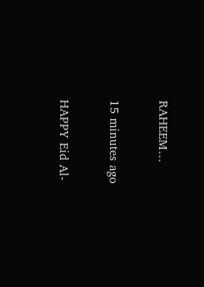RAHEEM…

15 minutes ago

HAPPY Eid Al-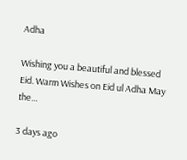Adha

Wishing you a beautiful and blessed Eid. Warm Wishes on Eid ul Adha May the…

3 days ago